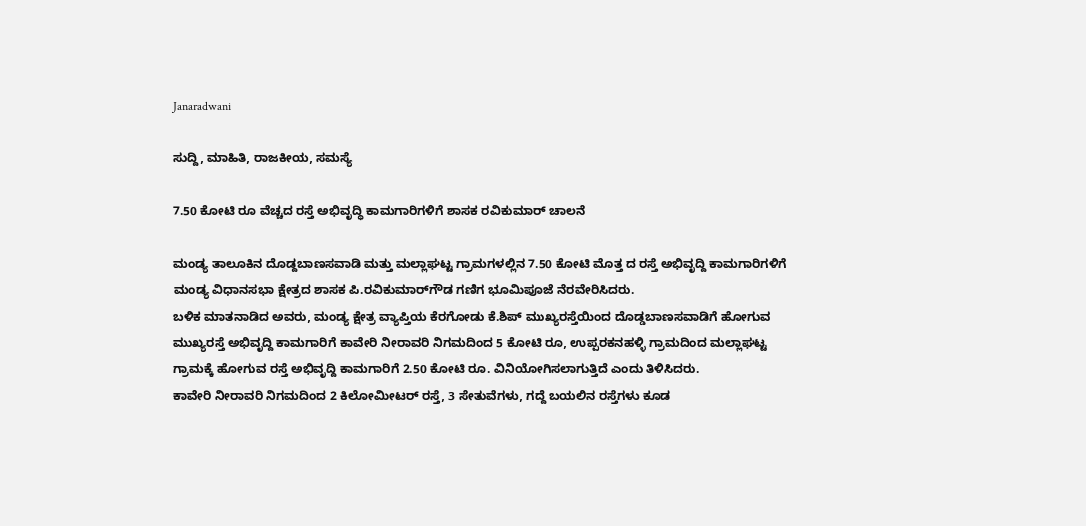Janaradwani

ಸುದ್ದಿ, ಮಾಹಿತಿ, ರಾಜಕೀಯ, ಸಮಸ್ಯೆ

7.50 ಕೋಟಿ ರೂ ವೆಚ್ಚದ ರಸ್ತೆ ಅಭಿವೃದ್ಧಿ ಕಾಮಗಾರಿಗಳಿಗೆ ಶಾಸಕ ರವಿಕುಮಾರ್ ಚಾಲನೆ

ಮಂಡ್ಯ ತಾಲೂಕಿನ ದೊಡ್ದಬಾಣಸವಾಡಿ ಮತ್ತು ಮಲ್ಲಾಘಟ್ಟ ಗ್ರಾಮಗಳಲ್ಲಿನ 7.50 ಕೋಟಿ ಮೊತ್ತ ದ ರಸ್ತೆ ಅಭಿವೃದ್ದಿ ಕಾಮಗಾರಿಗಳಿಗೆ ಮಂಡ್ಯ ವಿಧಾನಸಭಾ ಕ್ಷೇತ್ರದ ಶಾಸಕ ಪಿ.ರವಿಕುಮಾರ್‌ಗೌಡ ಗಣಿಗ ಭೂಮಿಪೂಜೆ ನೆರವೇರಿಸಿದರು.
ಬಳಿಕ ಮಾತನಾಡಿದ ಅವರು, ಮಂಡ್ಯ ಕ್ಷೇತ್ರ ವ್ಯಾಪ್ತಿಯ ಕೆರಗೋಡು ಕೆ.ಶಿಪ್ ಮುಖ್ಯರಸ್ತೆಯಿಂದ ದೊಡ್ಡಬಾಣಸವಾಡಿಗೆ ಹೋಗುವ ಮುಖ್ಯರಸ್ತೆ ಅಭಿವೃದ್ದಿ ಕಾಮಗಾರಿಗೆ ಕಾವೇರಿ ನೀರಾವರಿ ನಿಗಮದಿಂದ 5 ಕೋಟಿ ರೂ, ಉಪ್ಪರಕನಹಳ್ಳಿ ಗ್ರಾಮದಿಂದ ಮಲ್ಲಾಘಟ್ಟ ಗ್ರಾಮಕ್ಕೆ ಹೋಗುವ ರಸ್ತೆ ಅಭಿವೃದ್ದಿ ಕಾಮಗಾರಿಗೆ 2.50 ಕೋಟಿ ರೂ. ವಿನಿಯೋಗಿಸಲಾಗುತ್ತಿದೆ ಎಂದು ತಿಳಿಸಿದರು.
ಕಾವೇರಿ ನೀರಾವರಿ ನಿಗಮದಿಂದ 2 ಕಿಲೋಮೀಟರ್ ರಸ್ತೆ, 3 ಸೇತುವೆಗಳು, ಗದ್ದೆ ಬಯಲಿನ ರಸ್ತೆಗಳು ಕೂಡ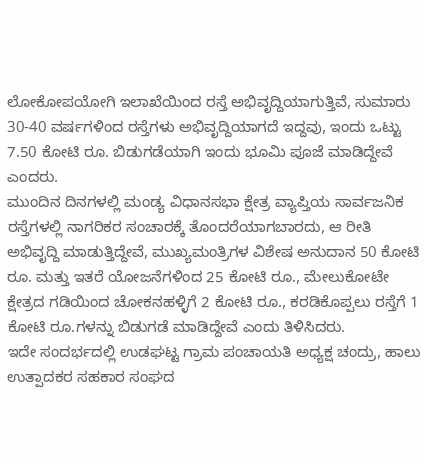ಲೋಕೋಪಯೋಗಿ ಇಲಾಖೆಯಿಂದ ರಸ್ತೆ ಅಭಿವೃದ್ದಿಯಾಗುತ್ತಿವೆ, ಸುಮಾರು 30-40 ವರ್ಷಗಳಿಂದ ರಸ್ತೆಗಳು ಅಭಿವೃದ್ದಿಯಾಗದೆ ಇದ್ದವು, ಇಂದು ಒಟ್ಟು 7.50 ಕೋಟಿ ರೂ. ಬಿಡುಗಡೆಯಾಗಿ ಇಂದು ಭೂಮಿ ಪೂಜೆ ಮಾಡಿದ್ದೇವೆ ಎಂದರು.
ಮುಂದಿನ ದಿನಗಳಲ್ಲಿ ಮಂಡ್ಯ ವಿಧಾನಸಭಾ ಕ್ಷೇತ್ರ ವ್ಯಾಪ್ತಿಯ ಸಾರ್ವಜನಿಕ ರಸ್ತೆಗಳಲ್ಲಿ ನಾಗರಿಕರ ಸಂಚಾರಕ್ಕೆ ತೊಂದರೆಯಾಗಬಾರದು, ಆ ರೀತಿ ಅಭಿವೃದ್ದಿ ಮಾಡುತ್ತಿದ್ದೇವೆ, ಮುಖ್ಯಮಂತ್ರಿಗಳ ವಿಶೇಷ ಅನುದಾನ 50 ಕೋಟಿ ರೂ. ಮತ್ತು ಇತರೆ ಯೋಜನೆಗಳಿಂದ 25 ಕೋಟಿ ರೂ., ಮೇಲುಕೋಟೇ ಕ್ಷೇತ್ರದ ಗಡಿಯಿಂದ ಚೋಕನಹಳ್ಳಿಗೆ 2 ಕೋಟಿ ರೂ., ಕರಡಿಕೊಪ್ಪಲು ರಸ್ತೆಗೆ 1 ಕೋಟಿ ರೂ.ಗಳನ್ನು ಬಿಡುಗಡೆ ಮಾಡಿದ್ದೇವೆ ಎಂದು ತಿಳಿಸಿದರು.
ಇದೇ ಸಂದರ್ಭದಲ್ಲಿ ಉಡಘಟ್ಟ ಗ್ರಾಮ ಪಂಚಾಯತಿ ಅಧ್ಯಕ್ಷ ಚಂದ್ರು, ಹಾಲು ಉತ್ಪಾದಕರ ಸಹಕಾರ ಸಂಘದ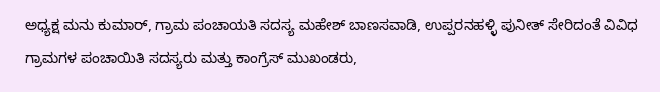ಅಧ್ಯಕ್ಷ ಮನು ಕುಮಾರ್, ಗ್ರಾಮ ಪಂಚಾಯತಿ ಸದಸ್ಯ ಮಹೇಶ್ ಬಾಣಸವಾಡಿ, ಉಪ್ಪರನಹಳ್ಳಿ ಪುನೀತ್ ಸೇರಿದಂತೆ ವಿವಿಧ ಗ್ರಾಮಗಳ ಪಂಚಾಯಿತಿ ಸದಸ್ಯರು ಮತ್ತು ಕಾಂಗ್ರೆಸ್ ಮುಖಂಡರು,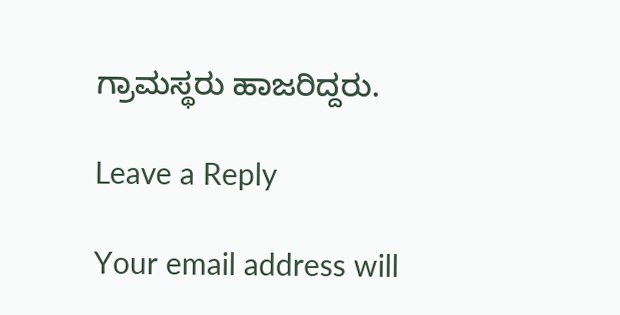ಗ್ರಾಮಸ್ಥರು ಹಾಜರಿದ್ದರು.

Leave a Reply

Your email address will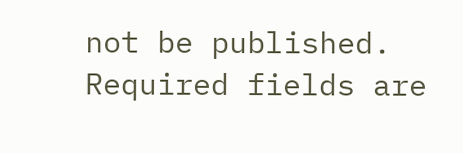not be published. Required fields are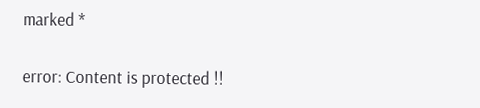marked *

error: Content is protected !!